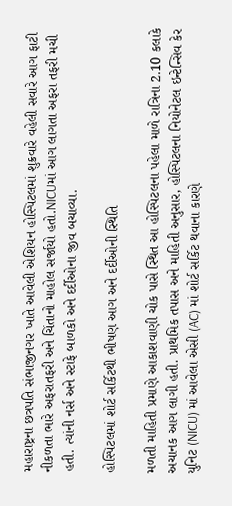મહારાષ્ટ્રના છત્રપતિ સંભાજીનગર ખાતે આવેલી એશિયન હોસ્પિટલમાં શુક્રવારે વહેલી સવારે આગ ફાટી નીકળતા ભારે અફરાતફરી અને ચિંતાનો માહોલ સર્જાયો હતો.NICUમાં આગ લાગતા અફરા તફરી મચી હતી. ત્યાંની નર્સ અને સ્ટાફે બાળકો અને દર્દીઓના જીવ બચાવ્યા.

હોસ્પિટલમાં શોર્ટ સર્કિટથી ભીષણ આગ અને દર્દીઓની સ્થિતિ

મળતી માહિતી પ્રમાણે આકાશવાણી ચોક પાસે સ્થિત આ હોસ્પિટલના પહેલા માળે રાત્રિના 2.10 કલાકે અચાનક આગ લાગી હતી. પ્રાથમિક તપાસ અને માહિતી અનુસાર, હોસ્પિટલના નિયોનેટલ ઇન્ટેન્સિવ કેર યુનિટ (NICU) માં આવેલા એસી (AC) માં શોર્ટ સર્કિટ થવાના કારણે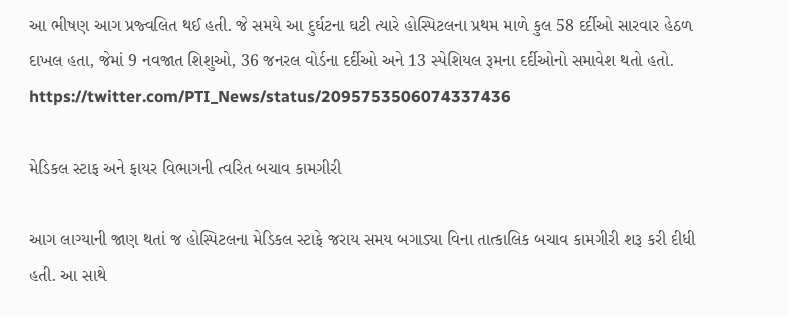આ ભીષણ આગ પ્રજ્વલિત થઈ હતી. જે સમયે આ દુર્ઘટના ઘટી ત્યારે હોસ્પિટલના પ્રથમ માળે કુલ 58 દર્દીઓ સારવાર હેઠળ દાખલ હતા, જેમાં 9 નવજાત શિશુઓ, 36 જનરલ વોર્ડના દર્દીઓ અને 13 સ્પેશિયલ રૂમના દર્દીઓનો સમાવેશ થતો હતો.
https://twitter.com/PTI_News/status/2095753506074337436

મેડિકલ સ્ટાફ અને ફાયર વિભાગની ત્વરિત બચાવ કામગીરી

આગ લાગ્યાની જાણ થતાં જ હોસ્પિટલના મેડિકલ સ્ટાફે જરાય સમય બગાડ્યા વિના તાત્કાલિક બચાવ કામગીરી શરૂ કરી દીધી હતી. આ સાથે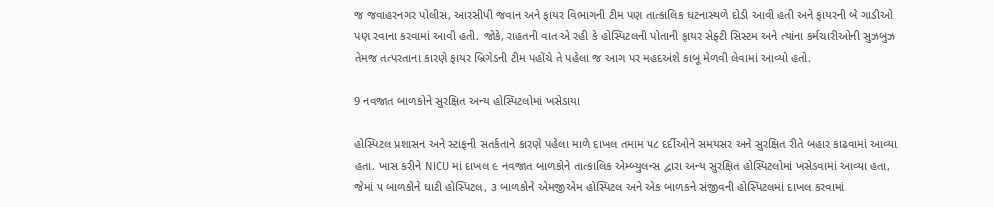જ જવાહરનગર પોલીસ, આરસીપી જવાન અને ફાયર વિભાગની ટીમ પણ તાત્કાલિક ઘટનાસ્થળે દોડી આવી હતી અને ફાયરની બે ગાડીઓ પણ રવાના કરવામાં આવી હતી. જોકે, રાહતની વાત એ રહી કે હોસ્પિટલની પોતાની ફાયર સેફ્ટી સિસ્ટમ અને ત્યાંના કર્મચારીઓની સુઝબુઝ તેમજ તત્પરતાના કારણે ફાયર બ્રિગેડની ટીમ પહોંચે તે પહેલા જ આગ પર મહદઅંશે કાબૂ મેળવી લેવામાં આવ્યો હતો.

9 નવજાત બાળકોને સુરક્ષિત અન્ય હોસ્પિટલોમાં ખસેડાયા

હોસ્પિટલ પ્રશાસન અને સ્ટાફની સતર્કતાને કારણે પહેલા માળે દાખલ તમામ ૫૮ દર્દીઓને સમયસર અને સુરક્ષિત રીતે બહાર કાઢવામાં આવ્યા હતા. ખાસ કરીને NICU માં દાખલ ૯ નવજાત બાળકોને તાત્કાલિક એમ્બ્યુલન્સ દ્વારા અન્ય સુરક્ષિત હોસ્પિટલોમાં ખસેડવામાં આવ્યા હતા, જેમાં ૫ બાળકોને ઘાટી હોસ્પિટલ, ૩ બાળકોને એમજીએમ હોસ્પિટલ અને એક બાળકને સંજીવની હોસ્પિટલમાં દાખલ કરવામાં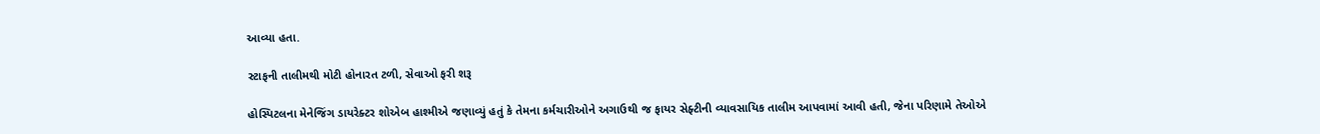આવ્યા હતા.

સ્ટાફની તાલીમથી મોટી હોનારત ટળી, સેવાઓ ફરી શરૂ

હોસ્પિટલના મેનેજિંગ ડાયરેક્ટર શોએબ હાશ્મીએ જણાવ્યું હતું કે તેમના કર્મચારીઓને અગાઉથી જ ફાયર સેફ્ટીની વ્યાવસાયિક તાલીમ આપવામાં આવી હતી, જેના પરિણામે તેઓએ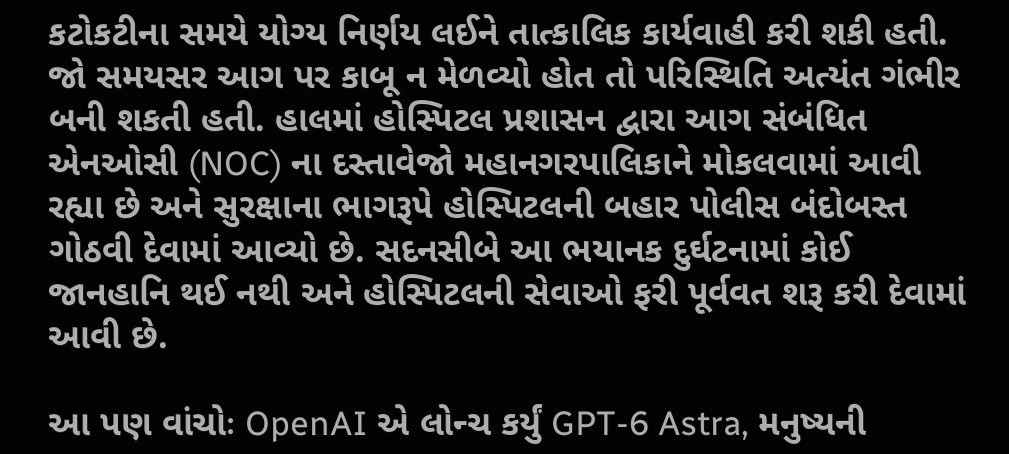કટોકટીના સમયે યોગ્ય નિર્ણય લઈને તાત્કાલિક કાર્યવાહી કરી શકી હતી. જો સમયસર આગ પર કાબૂ ન મેળવ્યો હોત તો પરિસ્થિતિ અત્યંત ગંભીર બની શકતી હતી. હાલમાં હોસ્પિટલ પ્રશાસન દ્વારા આગ સંબંધિત એનઓસી (NOC) ના દસ્તાવેજો મહાનગરપાલિકાને મોકલવામાં આવી રહ્યા છે અને સુરક્ષાના ભાગરૂપે હોસ્પિટલની બહાર પોલીસ બંદોબસ્ત ગોઠવી દેવામાં આવ્યો છે. સદનસીબે આ ભયાનક દુર્ઘટનામાં કોઈ જાનહાનિ થઈ નથી અને હોસ્પિટલની સેવાઓ ફરી પૂર્વવત શરૂ કરી દેવામાં આવી છે.

આ પણ વાંચોઃ OpenAI એ લોન્ચ કર્યું GPT-6 Astra, મનુષ્યની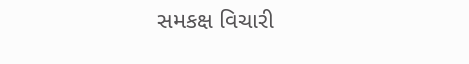સમકક્ષ વિચારી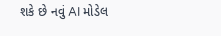શકે છે નવું AI મોડેલ